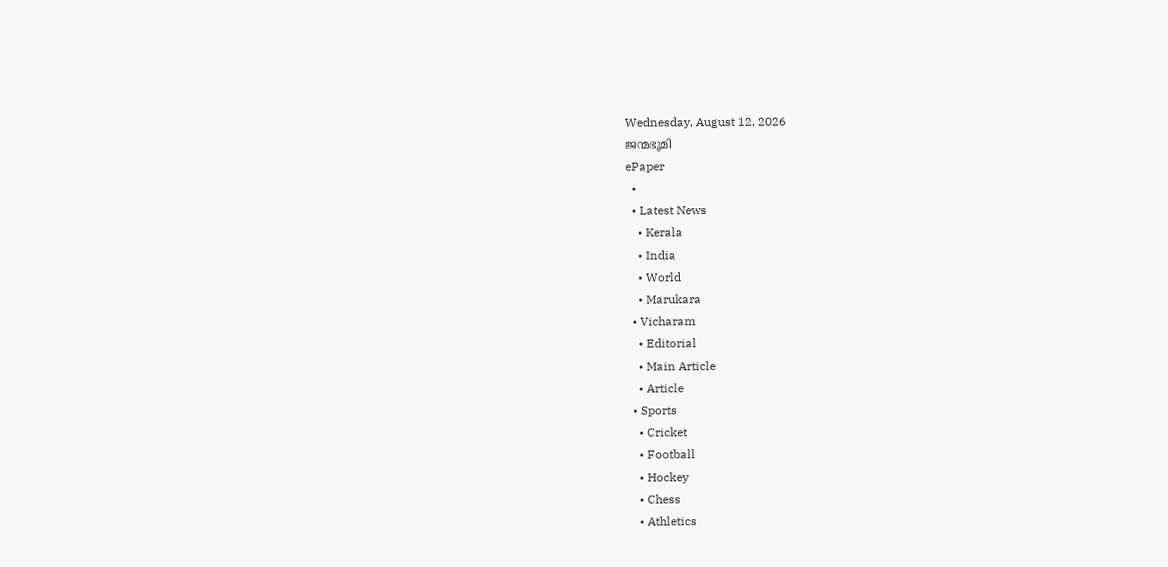Wednesday, August 12, 2026
ജന്മഭൂമി
ePaper
  •
  • Latest News
    • Kerala
    • India
    • World
    • Marukara
  • Vicharam
    • Editorial
    • Main Article
    • Article
  • Sports
    • Cricket
    • Football
    • Hockey
    • Chess
    • Athletics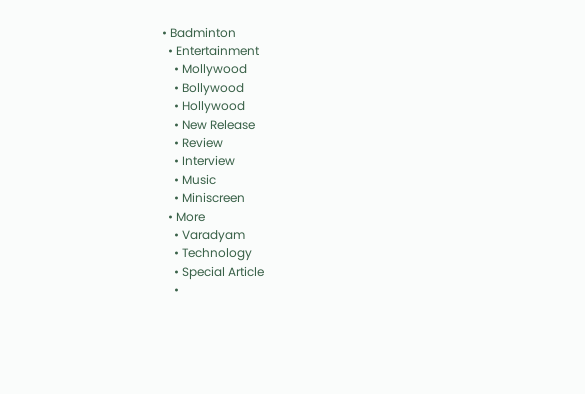• Badminton
  • Entertainment
    • Mollywood
    • Bollywood
    • Hollywood
    • New Release
    • Review
    • Interview
    • Music
    • Miniscreen
  • More
    • Varadyam
    • Technology
    • Special Article
    •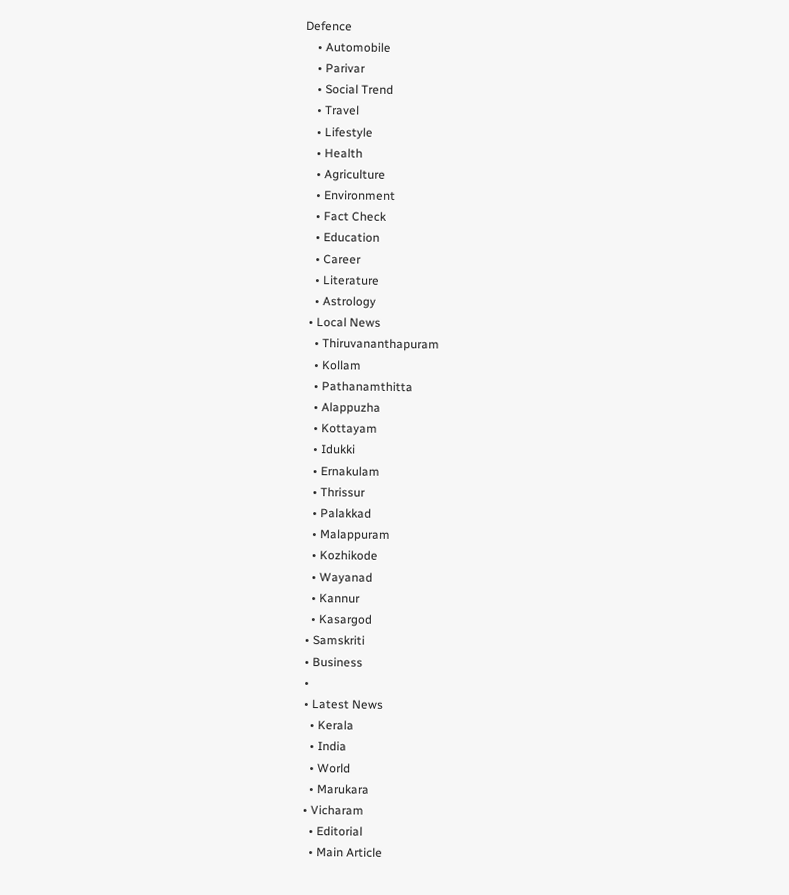Defence
    • Automobile
    • Parivar
    • Social Trend
    • Travel
    • Lifestyle
    • Health
    • Agriculture
    • Environment
    • Fact Check
    • Education
    • Career
    • Literature
    • Astrology
  • Local News
    • Thiruvananthapuram
    • Kollam
    • Pathanamthitta
    • Alappuzha
    • Kottayam
    • Idukki
    • Ernakulam
    • Thrissur
    • Palakkad
    • Malappuram
    • Kozhikode
    • Wayanad
    • Kannur
    • Kasargod
  • Samskriti
  • Business
  •
  • Latest News
    • Kerala
    • India
    • World
    • Marukara
  • Vicharam
    • Editorial
    • Main Article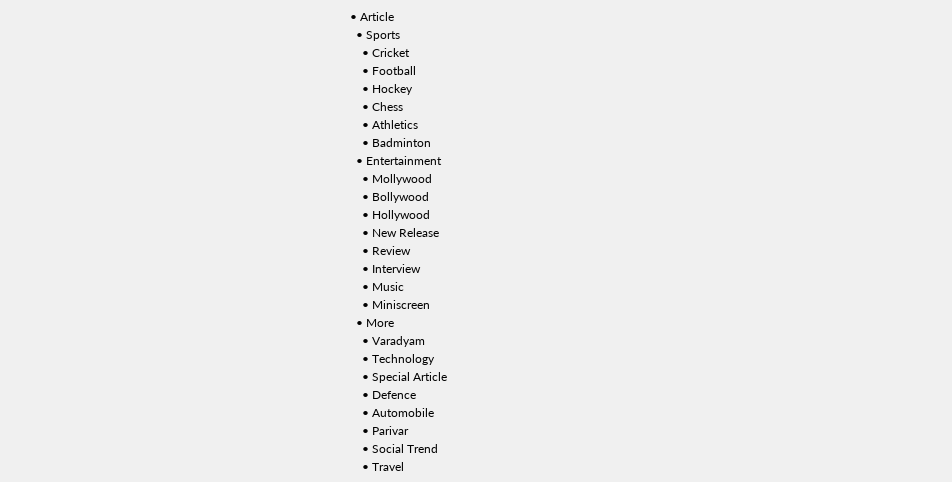• Article
  • Sports
    • Cricket
    • Football
    • Hockey
    • Chess
    • Athletics
    • Badminton
  • Entertainment
    • Mollywood
    • Bollywood
    • Hollywood
    • New Release
    • Review
    • Interview
    • Music
    • Miniscreen
  • More
    • Varadyam
    • Technology
    • Special Article
    • Defence
    • Automobile
    • Parivar
    • Social Trend
    • Travel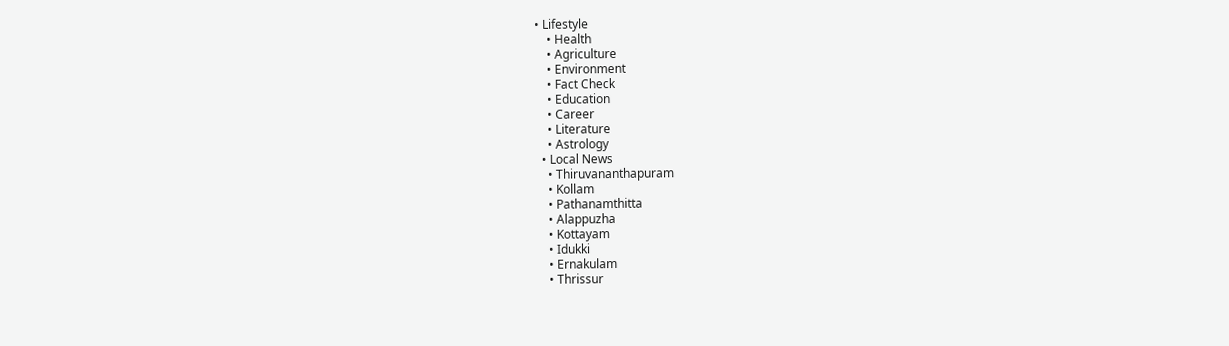• Lifestyle
    • Health
    • Agriculture
    • Environment
    • Fact Check
    • Education
    • Career
    • Literature
    • Astrology
  • Local News
    • Thiruvananthapuram
    • Kollam
    • Pathanamthitta
    • Alappuzha
    • Kottayam
    • Idukki
    • Ernakulam
    • Thrissur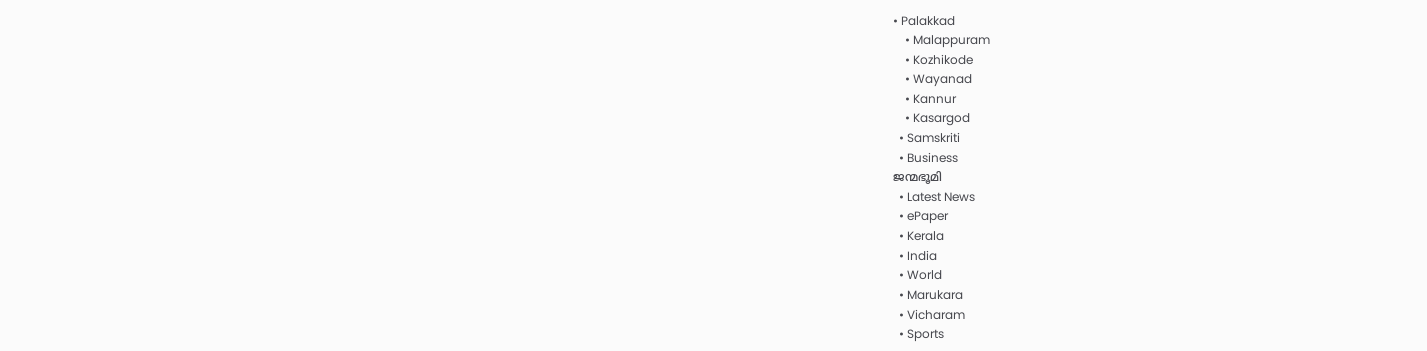• Palakkad
    • Malappuram
    • Kozhikode
    • Wayanad
    • Kannur
    • Kasargod
  • Samskriti
  • Business
ജന്മഭൂമി
  • Latest News
  • ePaper
  • Kerala
  • India
  • World
  • Marukara
  • Vicharam
  • Sports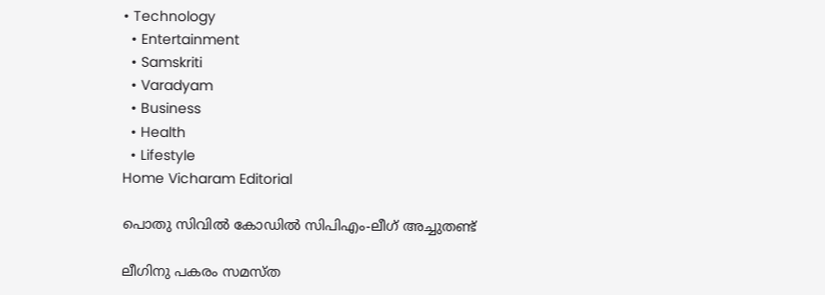• Technology
  • Entertainment
  • Samskriti
  • Varadyam
  • Business
  • Health
  • Lifestyle
Home Vicharam Editorial

പൊതു സിവില്‍ കോഡില്‍ സിപിഎം-ലീഗ് അച്ചുതണ്ട്

ലീഗിനു പകരം സമസ്ത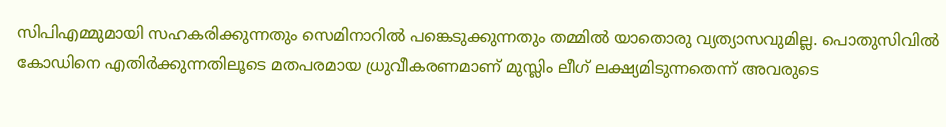സിപിഎമ്മുമായി സഹകരിക്കുന്നതും സെമിനാറില്‍ പങ്കെടുക്കുന്നതും തമ്മില്‍ യാതൊരു വ്യത്യാസവുമില്ല. പൊതുസിവില്‍ കോഡിനെ എതിര്‍ക്കുന്നതിലൂടെ മതപരമായ ധ്രുവീകരണമാണ് മുസ്ലിം ലീഗ് ലക്ഷ്യമിടുന്നതെന്ന് അവരുടെ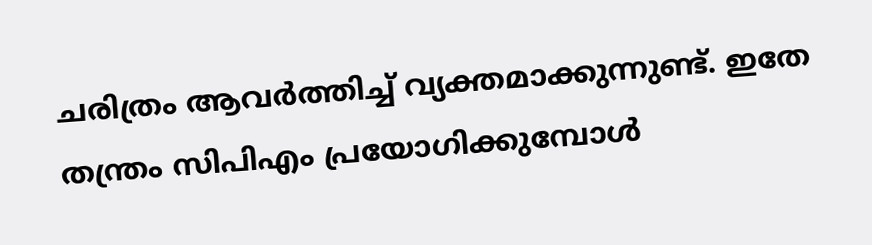ചരിത്രം ആവര്‍ത്തിച്ച് വ്യക്തമാക്കുന്നുണ്ട്. ഇതേ തന്ത്രം സിപിഎം പ്രയോഗിക്കുമ്പോള്‍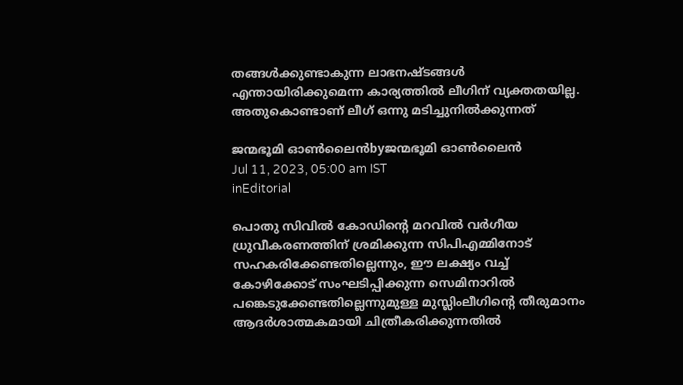തങ്ങള്‍ക്കുണ്ടാകുന്ന ലാഭനഷ്ടങ്ങള്‍ എന്തായിരിക്കുമെന്ന കാര്യത്തില്‍ ലീഗിന് വ്യക്തതയില്ല. അതുകൊണ്ടാണ് ലീഗ് ഒന്നു മടിച്ചുനില്‍ക്കുന്നത്

ജന്മഭൂമി ഓണ്‍ലൈന്‍byജന്മഭൂമി ഓണ്‍ലൈന്‍
Jul 11, 2023, 05:00 am IST
inEditorial

പൊതു സിവില്‍ കോഡിന്റെ മറവില്‍ വര്‍ഗീയ ധ്രുവീകരണത്തിന് ശ്രമിക്കുന്ന സിപിഎമ്മിനോട് സഹകരിക്കേണ്ടതില്ലെന്നും, ഈ ലക്ഷ്യം വച്ച് കോഴിക്കോട് സംഘടിപ്പിക്കുന്ന സെമിനാറില്‍ പങ്കെടുക്കേണ്ടതില്ലെന്നുമുള്ള മുസ്ലിംലീഗിന്റെ തീരുമാനം ആദര്‍ശാത്മകമായി ചിത്രീകരിക്കുന്നതില്‍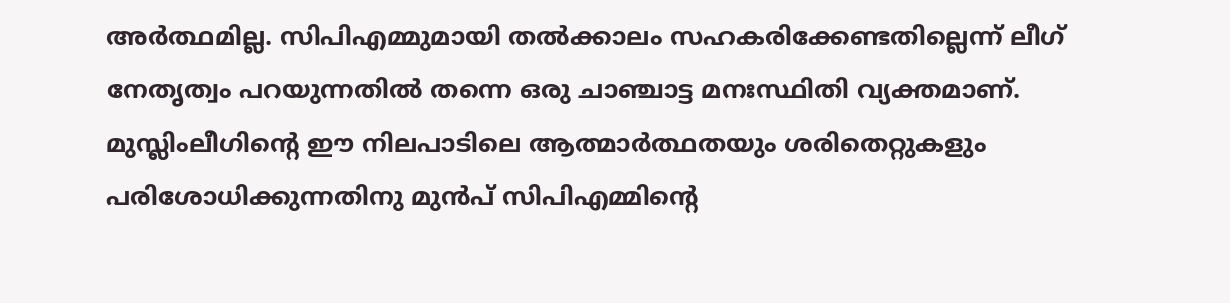അര്‍ത്ഥമില്ല. സിപിഎമ്മുമായി തല്‍ക്കാലം സഹകരിക്കേണ്ടതില്ലെന്ന് ലീഗ് നേതൃത്വം പറയുന്നതില്‍ തന്നെ ഒരു ചാഞ്ചാട്ട മനഃസ്ഥിതി വ്യക്തമാണ്. മുസ്ലിംലീഗിന്റെ ഈ നിലപാടിലെ ആത്മാര്‍ത്ഥതയും ശരിതെറ്റുകളും പരിശോധിക്കുന്നതിനു മുന്‍പ് സിപിഎമ്മിന്റെ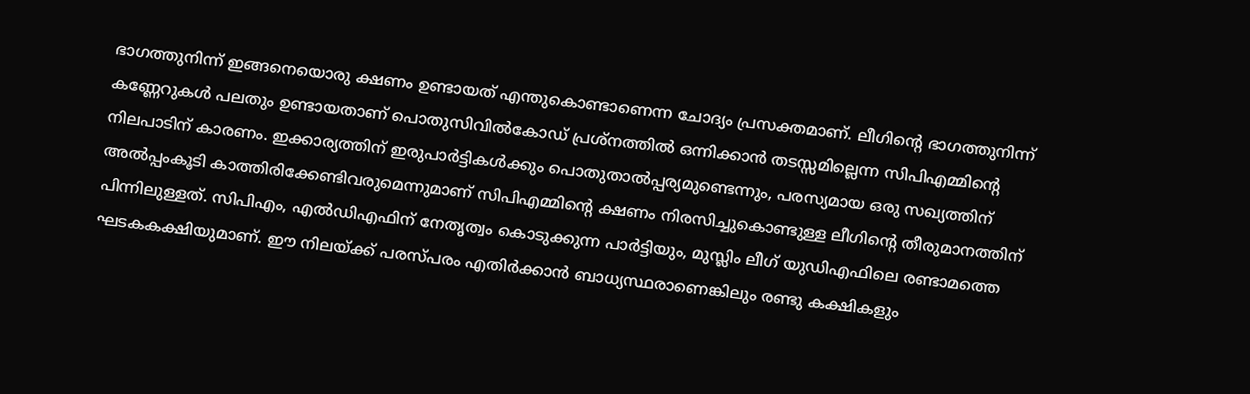ഭാഗത്തുനിന്ന് ഇങ്ങനെയൊരു ക്ഷണം ഉണ്ടായത് എന്തുകൊണ്ടാണെന്ന ചോദ്യം പ്രസക്തമാണ്. ലീഗിന്റെ ഭാഗത്തുനിന്ന്  കണ്ണേറുകള്‍ പലതും ഉണ്ടായതാണ് പൊതുസിവില്‍കോഡ് പ്രശ്‌നത്തില്‍ ഒന്നിക്കാന്‍ തടസ്സമില്ലെന്ന സിപിഎമ്മിന്റെ നിലപാടിന് കാരണം. ഇക്കാര്യത്തിന് ഇരുപാര്‍ട്ടികള്‍ക്കും പൊതുതാല്‍പ്പര്യമുണ്ടെന്നും, പരസ്യമായ ഒരു സഖ്യത്തിന് അല്‍പ്പംകൂടി കാത്തിരിക്കേണ്ടിവരുമെന്നുമാണ് സിപിഎമ്മിന്റെ ക്ഷണം നിരസിച്ചുകൊണ്ടുള്ള ലീഗിന്റെ തീരുമാനത്തിന് പിന്നിലുള്ളത്. സിപിഎം, എല്‍ഡിഎഫിന് നേതൃത്വം കൊടുക്കുന്ന പാര്‍ട്ടിയും, മുസ്ലിം ലീഗ് യുഡിഎഫിലെ രണ്ടാമത്തെ ഘടകകക്ഷിയുമാണ്. ഈ നിലയ്‌ക്ക് പരസ്പരം എതിര്‍ക്കാന്‍ ബാധ്യസ്ഥരാണെങ്കിലും രണ്ടു കക്ഷികളും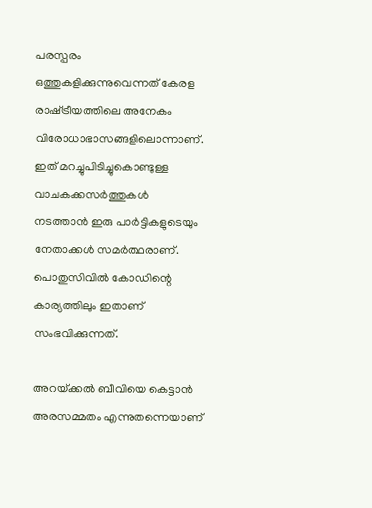പരസ്പരം ഒത്തുകളിക്കുന്നുവെന്നത് കേരള രാഷ്‌ട്രീയത്തിലെ അനേകം വിരോധാഭാസങ്ങളിലൊന്നാണ്. ഇത് മറച്ചുപിടിച്ചുകൊണ്ടുള്ള വാചകക്കസര്‍ത്തുകള്‍ നടത്താന്‍ ഇരു പാര്‍ട്ടികളുടെയും നേതാക്കള്‍ സമര്‍ത്ഥരാണ്. പൊതുസിവില്‍ കോഡിന്റെ കാര്യത്തിലും ഇതാണ് സംഭവിക്കുന്നത്.

അറയ്‌ക്കല്‍ ബീവിയെ കെട്ടാന്‍ അരസമ്മതം എന്നുതന്നെയാണ്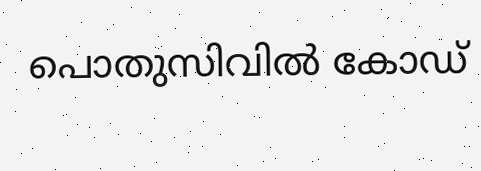പൊതുസിവില്‍ കോഡ്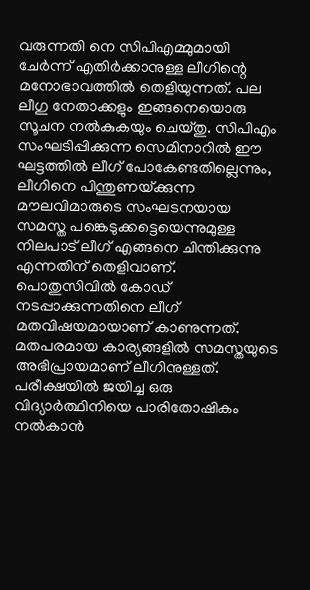വരുന്നതി നെ സിപിഎമ്മുമായി ചേര്‍ന്ന് എതിര്‍ക്കാനുള്ള ലീഗിന്റെ മനോഭാവത്തില്‍ തെളിയുന്നത്. പല ലീഗു നേതാക്കളും ഇങ്ങനെയൊരു സൂചന നല്‍കുകയും ചെയ്തു. സിപിഎം സംഘടിപ്പിക്കുന്ന സെമിനാറില്‍ ഈ ഘട്ടത്തില്‍ ലീഗ് പോകേണ്ടതില്ലെന്നും, ലീഗിനെ പിന്തുണയ്‌ക്കുന്ന മൗലവിമാരുടെ സംഘടനയായ സമസ്ത പങ്കെടുക്കട്ടെയെന്നുമുള്ള നിലപാട് ലീഗ് എങ്ങനെ ചിന്തിക്കുന്നു എന്നതിന് തെളിവാണ്. പൊതുസിവില്‍ കോഡ് നടപ്പാക്കുന്നതിനെ ലീഗ് മതവിഷയമായാണ് കാണുന്നത്. മതപരമായ കാര്യങ്ങളില്‍ സമസ്തയുടെ അഭിപ്രായമാണ് ലീഗിനുള്ളത്. പരീക്ഷയില്‍ ജയിച്ച ഒരു വിദ്യാര്‍ത്ഥിനിയെ പാരിതോഷികം നല്‍കാന്‍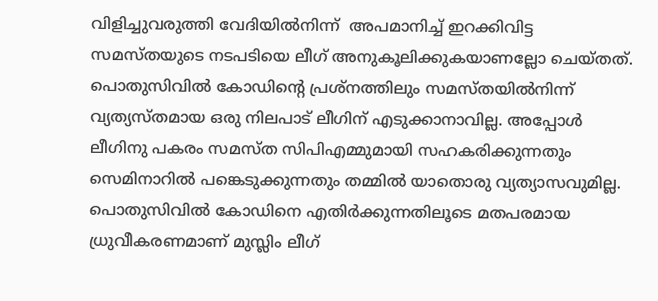വിളിച്ചുവരുത്തി വേദിയില്‍നിന്ന്  അപമാനിച്ച് ഇറക്കിവിട്ട സമസ്തയുടെ നടപടിയെ ലീഗ് അനുകൂലിക്കുകയാണല്ലോ ചെയ്തത്. പൊതുസിവില്‍ കോഡിന്റെ പ്രശ്‌നത്തിലും സമസ്തയില്‍നിന്ന് വ്യത്യസ്തമായ ഒരു നിലപാട് ലീഗിന് എടുക്കാനാവില്ല. അപ്പോള്‍ ലീഗിനു പകരം സമസ്ത സിപിഎമ്മുമായി സഹകരിക്കുന്നതും സെമിനാറില്‍ പങ്കെടുക്കുന്നതും തമ്മില്‍ യാതൊരു വ്യത്യാസവുമില്ല. പൊതുസിവില്‍ കോഡിനെ എതിര്‍ക്കുന്നതിലൂടെ മതപരമായ ധ്രുവീകരണമാണ് മുസ്ലിം ലീഗ്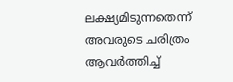ലക്ഷ്യമിടുന്നതെന്ന് അവരുടെ ചരിത്രം ആവര്‍ത്തിച്ച്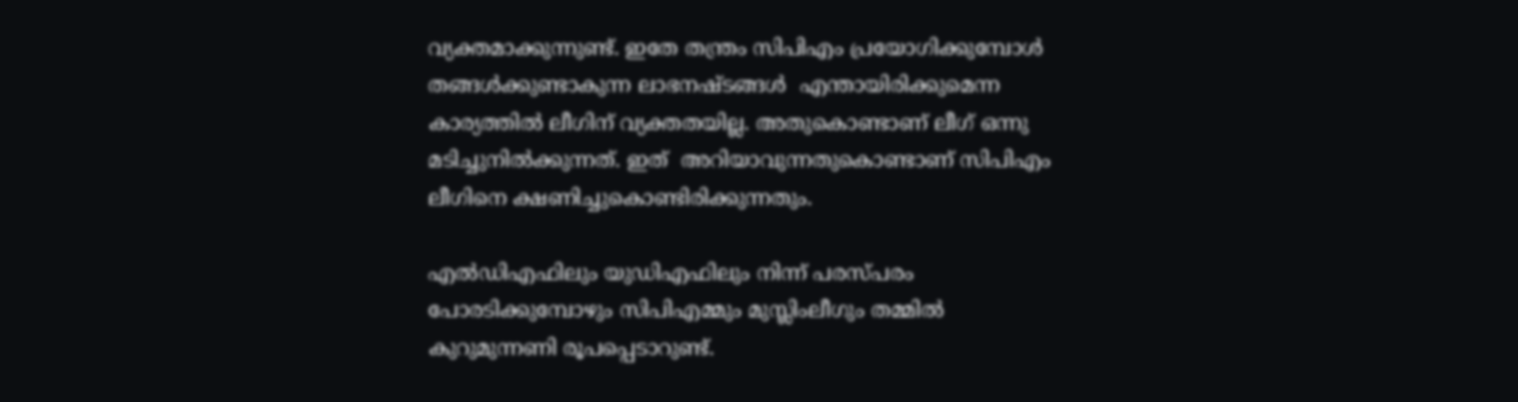വ്യക്തമാക്കുന്നുണ്ട്. ഇതേ തന്ത്രം സിപിഎം പ്രയോഗിക്കുമ്പോള്‍ തങ്ങള്‍ക്കുണ്ടാകുന്ന ലാഭനഷ്ടങ്ങള്‍  എന്തായിരിക്കുമെന്ന കാര്യത്തില്‍ ലീഗിന് വ്യക്തതയില്ല. അതുകൊണ്ടാണ് ലീഗ് ഒന്നു മടിച്ചുനില്‍ക്കുന്നത്. ഇത്  അറിയാവുന്നതുകൊണ്ടാണ് സിപിഎം ലീഗിനെ ക്ഷണിച്ചുകൊണ്ടിരിക്കുന്നതും.

എല്‍ഡിഎഫിലും യുഡിഎഫിലും നിന്ന് പരസ്പരം പോരടിക്കുമ്പോഴും സിപിഎമ്മും മുസ്ലിംലീഗും തമ്മില്‍ കുറുമുന്നണി രൂപപ്പെടാറുണ്ട്.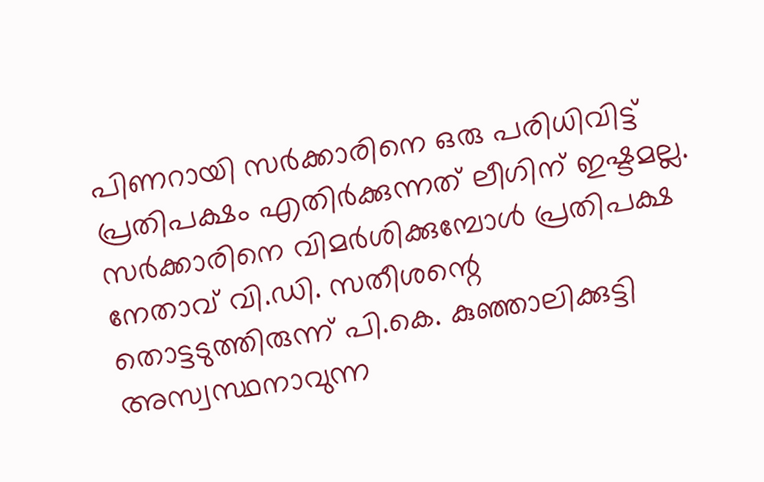പിണറായി സര്‍ക്കാരിനെ ഒരു പരിധിവിട്ട് പ്രതിപക്ഷം എതിര്‍ക്കുന്നത് ലീഗിന് ഇഷ്ടമല്ല. സര്‍ക്കാരിനെ വിമര്‍ശിക്കുമ്പോള്‍ പ്രതിപക്ഷ നേതാവ് വി.ഡി. സതീശന്റെ തൊട്ടടുത്തിരുന്ന് പി.കെ. കുഞ്ഞാലിക്കുട്ടി അസ്വസ്ഥനാവുന്ന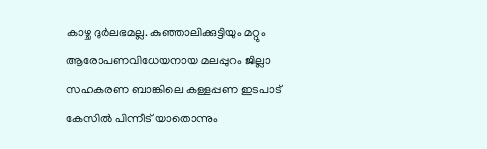കാഴ്ച ദുര്‍ലഭമല്ല. കുഞ്ഞാലിക്കുട്ടിയും മറ്റും ആരോപണവിധേയനായ മലപ്പുറം ജില്ലാ സഹകരണ ബാങ്കിലെ കള്ളപ്പണ ഇടപാട് കേസില്‍ പിന്നീട് യാതൊന്നും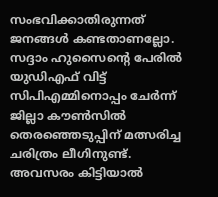സംഭവിക്കാതിരുന്നത് ജനങ്ങള്‍ കണ്ടതാണല്ലോ. സദ്ദാം ഹുസൈന്റെ പേരില്‍ യുഡിഎഫ് വിട്ട് സിപിഎമ്മിനൊപ്പം ചേര്‍ന്ന് ജില്ലാ കൗണ്‍സില്‍ തെരഞ്ഞെടുപ്പിന് മത്സരിച്ച ചരിത്രം ലീഗിനുണ്ട്. അവസരം കിട്ടിയാല്‍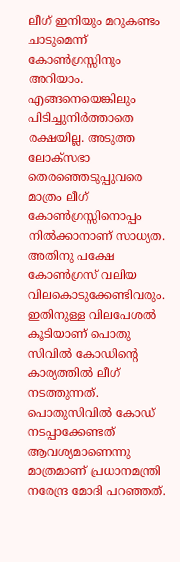ലീഗ് ഇനിയും മറുകണ്ടം ചാടുമെന്ന് കോണ്‍ഗ്രസ്സിനും അറിയാം.  എങ്ങനെയെങ്കിലും പിടിച്ചുനിര്‍ത്താതെ രക്ഷയില്ല. അടുത്ത ലോക്‌സഭാ തെരഞ്ഞെടുപ്പുവരെ മാത്രം ലീഗ് കോണ്‍ഗ്രസ്സിനൊപ്പം നില്‍ക്കാനാണ് സാധ്യത. അതിനു പക്ഷേ കോണ്‍ഗ്രസ് വലിയ വിലകൊടുക്കേണ്ടിവരും. ഇതിനുള്ള വിലപേശല്‍ കൂടിയാണ് പൊതു സിവില്‍ കോഡിന്റെ കാര്യത്തില്‍ ലീഗ് നടത്തുന്നത്. പൊതുസിവില്‍ കോഡ് നടപ്പാക്കേണ്ടത് ആവശ്യമാണെന്നു മാത്രമാണ് പ്രധാനമന്ത്രി നരേന്ദ്ര മോദി പറഞ്ഞത്.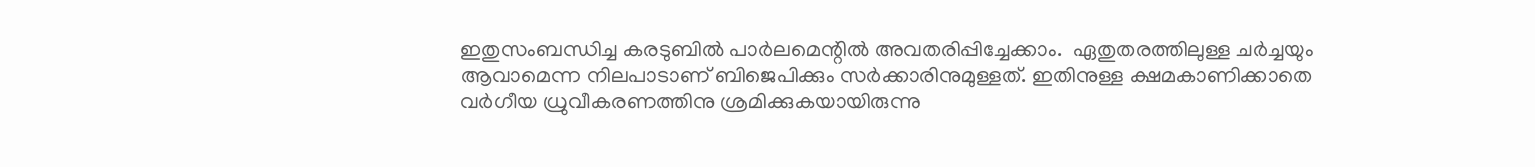ഇതുസംബന്ധിച്ച കരടുബില്‍ പാര്‍ലമെന്റില്‍ അവതരിപ്പിച്ചേക്കാം.  ഏതുതരത്തിലുള്ള ചര്‍ച്ചയും ആവാമെന്ന നിലപാടാണ് ബിജെപിക്കും സര്‍ക്കാരിനുമുള്ളത്. ഇതിനുള്ള ക്ഷമകാണിക്കാതെ വര്‍ഗീയ ധ്രുവീകരണത്തിനു ശ്രമിക്കുകയായിരുന്നു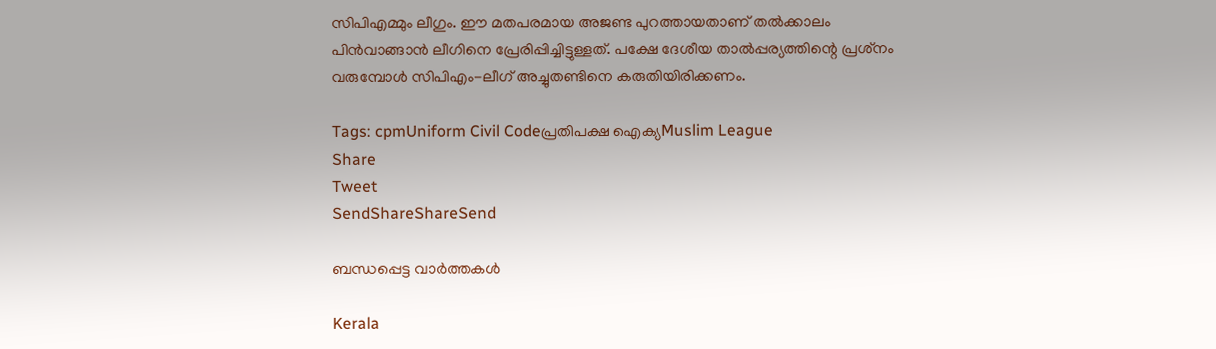സിപിഎമ്മും ലീഗും. ഈ മതപരമായ അജണ്ട പുറത്തായതാണ് തല്‍ക്കാലം പിന്‍വാങ്ങാന്‍ ലീഗിനെ പ്രേരിപ്പിച്ചിട്ടുള്ളത്. പക്ഷേ ദേശീയ താല്‍പ്പര്യത്തിന്റെ പ്രശ്‌നം വരുമ്പോള്‍ സിപിഎം-ലീഗ് അച്ചുതണ്ടിനെ കരുതിയിരിക്കണം.

Tags: cpmUniform Civil Codeപ്രതിപക്ഷ ഐക്യMuslim League
Share
Tweet
SendShareShareSend

ബന്ധപ്പെട്ട വാര്‍ത്തകള്‍

Kerala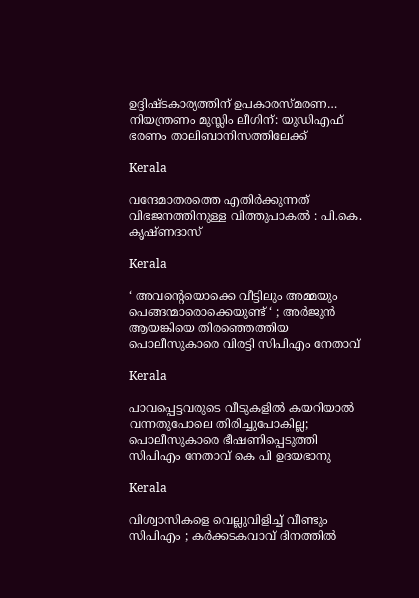ഉദ്ദിഷ്ടകാര്യത്തിന് ഉപകാരസ്മരണ… നിയന്ത്രണം മുസ്ലിം ലീഗിന്: യുഡിഎഫ് ഭരണം താലിബാനിസത്തിലേക്ക്

Kerala

വന്ദേമാതരത്തെ എതിര്‍ക്കുന്നത് വിഭജനത്തിനുള്ള വിത്തുപാകല്‍ : പി.കെ. കൃഷ്ണദാസ്

Kerala

‘ അവന്റെയൊക്കെ വീട്ടിലും അമ്മയും പെങ്ങന്മാരൊക്കെയുണ്ട് ‘ ; അർജുൻ ആയങ്കിയെ തിരഞ്ഞെത്തിയ പൊലീസുകാരെ വിരട്ടി സിപിഎം നേതാവ്

Kerala

പാവപ്പെട്ടവരുടെ വീടുകളില്‍ കയറിയാല്‍ വന്നതുപോലെ തിരിച്ചുപോകില്ല; പൊലീസുകാരെ ഭീഷണിപ്പെടുത്തി സിപിഎം നേതാവ് കെ പി ഉദയഭാനു

Kerala

വിശ്വാസികളെ വെല്ലുവിളിച്ച് വീണ്ടും സിപിഎം ; കർക്കടകവാവ് ദിനത്തിൽ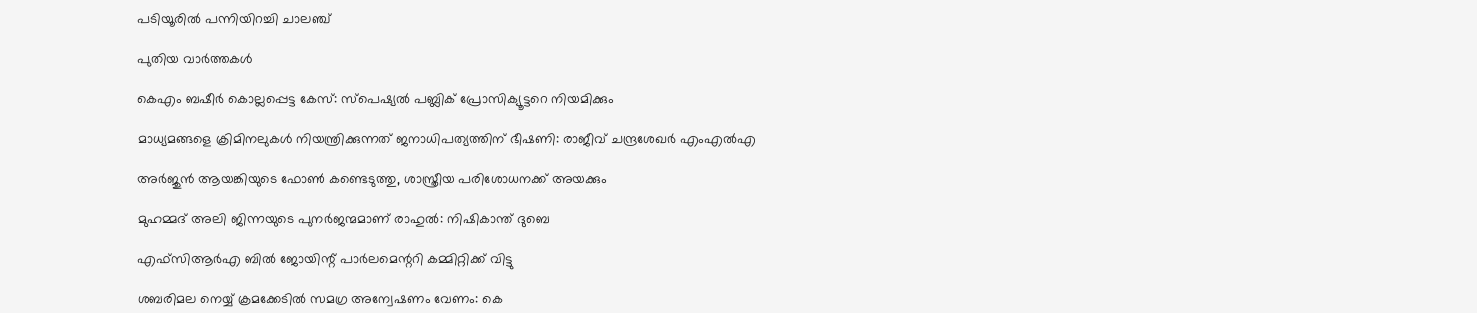പടിയൂരിൽ പന്നിയിറച്ചി ചാലഞ്ച്

പുതിയ വാര്‍ത്തകള്‍

കെഎം ബഷീര്‍ കൊല്ലപ്പെട്ട കേസ്: സ്പെഷ്യല്‍ പബ്ലിക് പ്രോസിക്യൂട്ടറെ നിയമിക്കും

മാധ്യമങ്ങളെ ക്രിമിനലുകള്‍ നിയന്ത്രിക്കുന്നത് ജനാധിപത്യത്തിന് ഭീഷണി: രാജീവ് ചന്ദ്രശേഖര്‍ എംഎല്‍എ

അര്‍ജുന്‍ ആയങ്കിയുടെ ഫോണ്‍ കണ്ടെടുത്തു, ശാസ്ത്രീയ പരിശോധനക്ക് അയക്കും

മുഹമ്മദ് അലി ജിന്നയുടെ പുനർജന്മമാണ് രാഹുൽ: നിഷികാന്ത് ദുബെ

എഫ്‌സിആർഎ ബിൽ ജോയിന്റ് പാർലമെന്ററി കമ്മിറ്റിക്ക് വിട്ടു

ശബരിമല നെയ്യ് ക്രമക്കേടില്‍ സമഗ്ര അന്വേഷണം വേണം: കെ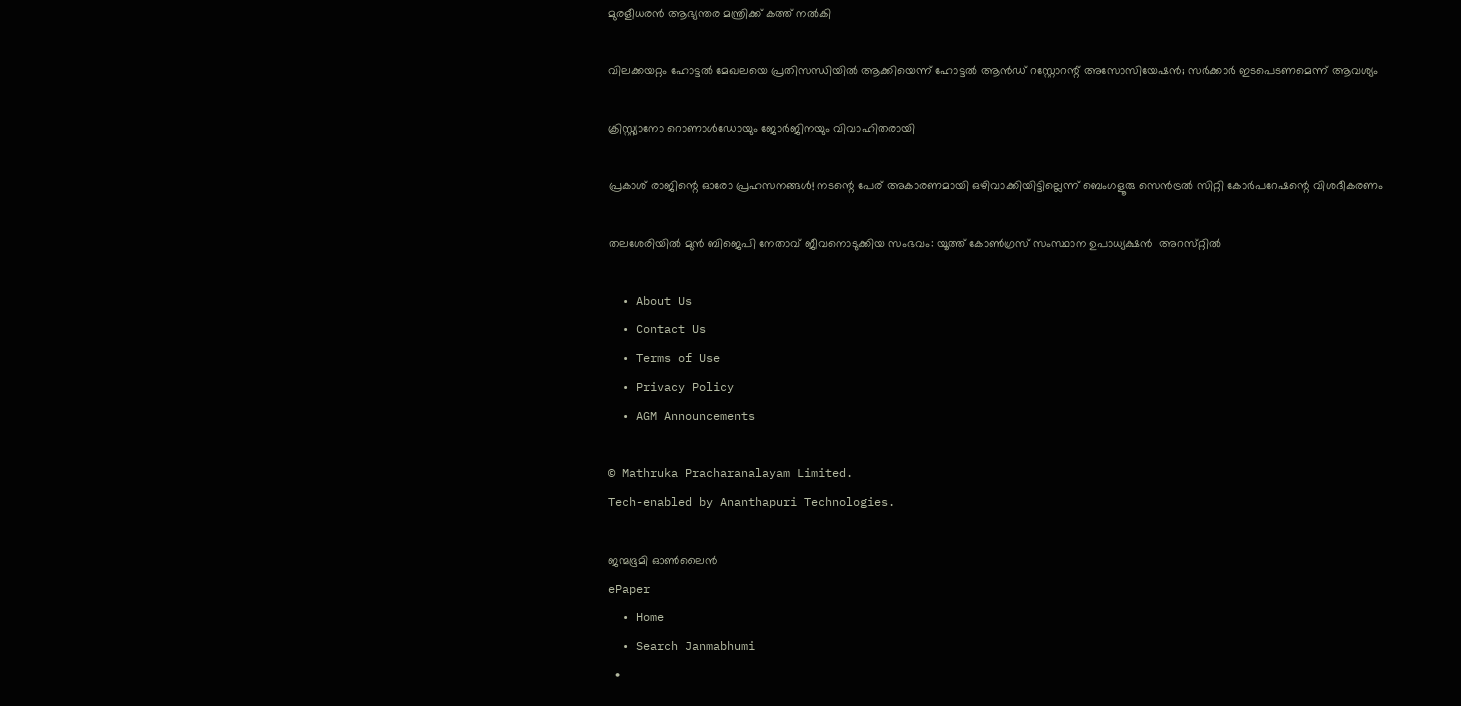മുരളീധരന്‍ ആഭ്യന്തര മന്ത്രിക്ക് കത്ത് നല്‍കി

വിലക്കയറ്റം ഹോട്ടല്‍ മേഖലയെ പ്രതിസന്ധിയില്‍ ആക്കിയെന്ന് ഹോട്ടല്‍ ആന്‍ഡ് റസ്റ്റോറന്റ് അസോസിയേഷന്‍; സര്‍ക്കാര്‍ ഇടപെടണമെന്ന് ആവശ്യം

ക്രിസ്റ്റ്യാനോ റൊണാള്‍ഡോയും ജോര്‍ജിനയും വിവാഹിതരായി

പ്രകാശ് രാജിന്റെ ഓരോ പ്രഹസനങ്ങള്‍! നടന്റെ പേര് അകാരണമായി ഒഴിവാക്കിയിട്ടില്ലെന്ന് ബെംഗളൂരു സെൻട്രൽ സിറ്റി കോർപറേഷന്റെ വിശദീകരണം

തലശേരിയിൽ മുൻ ബിജെപി നേതാവ് ജീവനൊടുക്കിയ സംഭവം: യൂത്ത്‌ കോൺഗ്രസ് സംസ്ഥാന ഉപാധ്യക്ഷൻ  അറസ്‌റ്റിൽ

  • About Us
  • Contact Us
  • Terms of Use
  • Privacy Policy
  • AGM Announcements

© Mathruka Pracharanalayam Limited.
Tech-enabled by Ananthapuri Technologies.

ജന്മഭൂമി ഓണ്‍ലൈന്‍
ePaper
  • Home
  • Search Janmabhumi
  •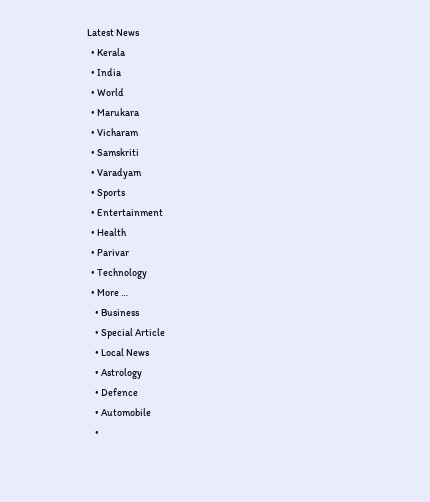Latest News
  • Kerala
  • India
  • World
  • Marukara
  • Vicharam
  • Samskriti
  • Varadyam
  • Sports
  • Entertainment
  • Health
  • Parivar
  • Technology
  • More …
    • Business
    • Special Article
    • Local News
    • Astrology
    • Defence
    • Automobile
    •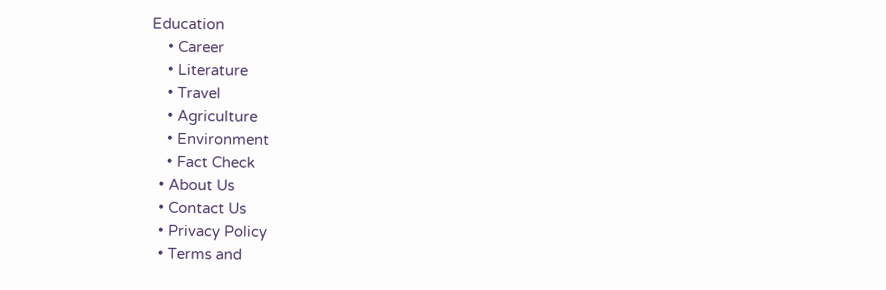Education
    • Career
    • Literature
    • Travel
    • Agriculture
    • Environment
    • Fact Check
  • About Us
  • Contact Us
  • Privacy Policy
  • Terms and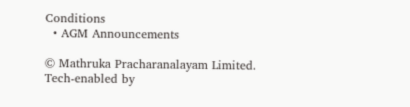Conditions
  • AGM Announcements

© Mathruka Pracharanalayam Limited.
Tech-enabled by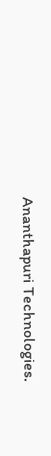Ananthapuri Technologies.